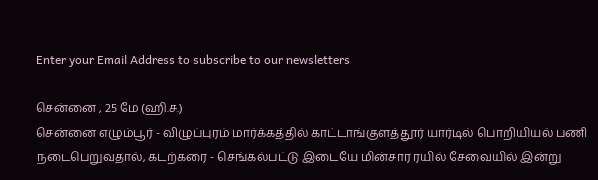Enter your Email Address to subscribe to our newsletters

சென்னை , 25 மே (ஹி.ச.)
சென்னை எழும்பூர் - விழுப்புரம் மார்க்கத்தில் காட்டாங்குளத்தூர் யார்டில் பொறியியல் பணி நடைபெறுவதால், கடற்கரை - செங்கல்பட்டு இடையே மின்சார ரயில் சேவையில் இன்று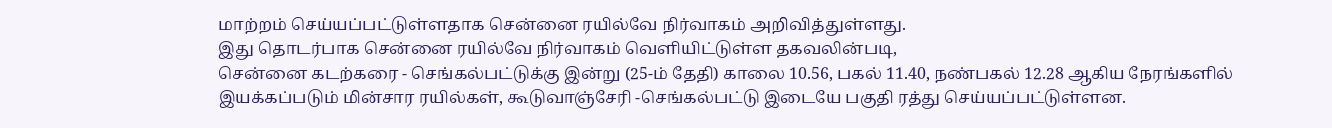மாற்றம் செய்யப்பட்டுள்ளதாக சென்னை ரயில்வே நிர்வாகம் அறிவித்துள்ளது.
இது தொடர்பாக சென்னை ரயில்வே நிர்வாகம் வெளியிட்டுள்ள தகவலின்படி,
சென்னை கடற்கரை - செங்கல்பட்டுக்கு இன்று (25-ம் தேதி) காலை 10.56, பகல் 11.40, நண்பகல் 12.28 ஆகிய நேரங்களில் இயக்கப்படும் மின்சார ரயில்கள், கூடுவாஞ்சேரி -செங்கல்பட்டு இடையே பகுதி ரத்து செய்யப்பட்டுள்ளன.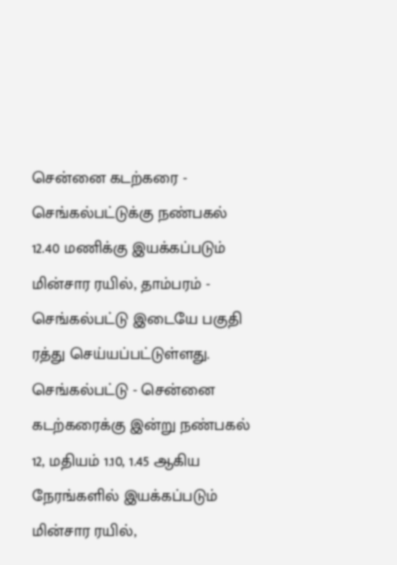சென்னை கடற்கரை - செங்கல்பட்டுக்கு நண்பகல் 12.40 மணிக்கு இயக்கப்படும் மின்சார ரயில், தாம்பரம் - செங்கல்பட்டு இடையே பகுதி ரத்து செய்யப்பட்டுள்ளது.
செங்கல்பட்டு - சென்னை கடற்கரைக்கு இன்று நண்பகல் 12, மதியம் 1.10, 1.45 ஆகிய நேரங்களில் இயக்கப்படும் மின்சார ரயில்,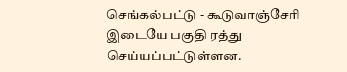செங்கல்பட்டு - கூடுவாஞ்சேரி இடையே பகுதி ரத்து செய்யப்பட்டுள்ளன.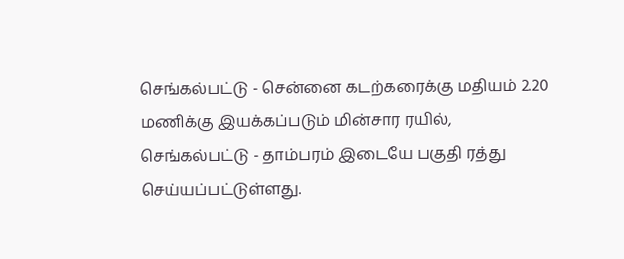செங்கல்பட்டு - சென்னை கடற்கரைக்கு மதியம் 2.20 மணிக்கு இயக்கப்படும் மின்சார ரயில், செங்கல்பட்டு - தாம்பரம் இடையே பகுதி ரத்து செய்யப்பட்டுள்ளது.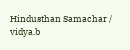Hindusthan Samachar / vidya.b